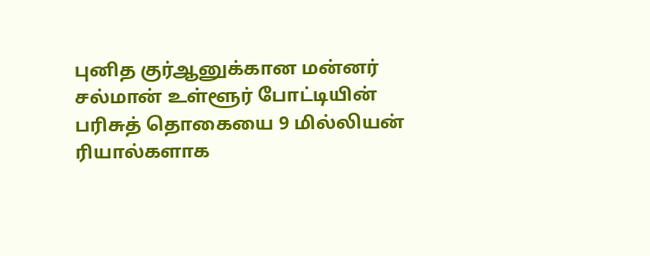புனித குர்ஆனுக்கான மன்னர் சல்மான் உள்ளூர் போட்டியின் பரிசுத் தொகையை 9 மில்லியன் ரியால்களாக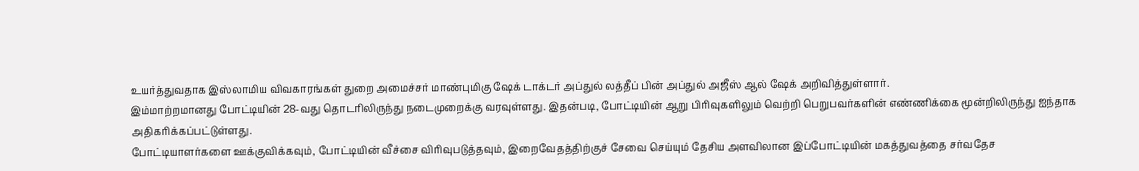உயர்த்துவதாக இஸ்லாமிய விவகாரங்கள் துறை அமைச்சர் மாண்புமிகு ஷேக் டாக்டர் அப்துல் லத்தீப் பின் அப்துல் அஜீஸ் ஆல் ஷேக் அறிவித்துள்ளார்.
இம்மாற்றமானது போட்டியின் 28-வது தொடரிலிருந்து நடைமுறைக்கு வரவுள்ளது. இதன்படி, போட்டியின் ஆறு பிரிவுகளிலும் வெற்றி பெறுபவர்களின் எண்ணிக்கை மூன்றிலிருந்து ஐந்தாக அதிகரிக்கப்பட்டுள்ளது.
போட்டியாளர்களை ஊக்குவிக்கவும், போட்டியின் வீச்சை விரிவுபடுத்தவும், இறைவேதத்திற்குச் சேவை செய்யும் தேசிய அளவிலான இப்போட்டியின் மகத்துவத்தை சர்வதேச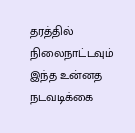தரத்தில் நிலைநாட்டவும் இந்த உன்னத நடவடிக்கை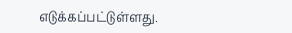எடுக்கப்பட்டுள்ளது.